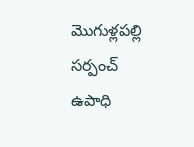మొగుళ్లపల్లి సర్పంచ్ ఉపాధి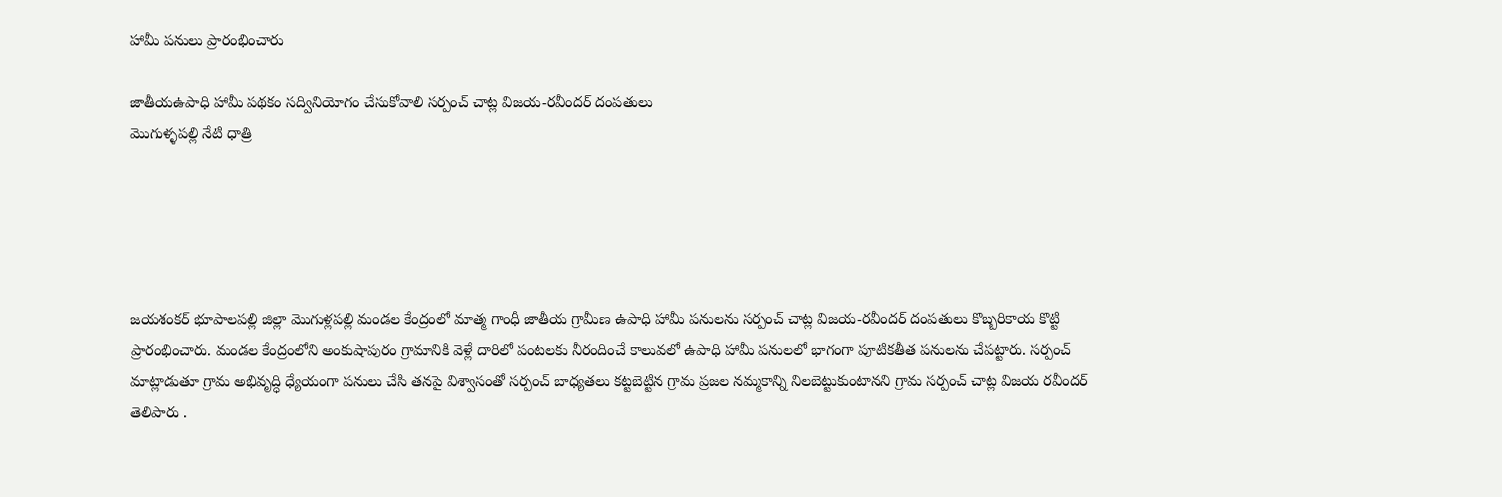హామీ పనులు ప్రారంభించారు

జాతీయఉపాధి హామీ పథకం సద్వినియోగం చేసుకోవాలి సర్పంచ్ చాట్ల విజయ-రవీందర్ దంపతులు
మొగుళ్ళపల్లి నేటి ధాత్రి





జయశంకర్ భూపాలపల్లి జిల్లా మొగుళ్లపల్లి మండల కేంద్రంలో మాత్మ గాంధీ జాతీయ గ్రామీణ ఉపాధి హామీ పనులను సర్పంచ్ చాట్ల విజయ-రవీందర్ దంపతులు కొబ్బరికాయ కొట్టి ప్రారంభించారు. మండల కేంద్రంలోని అంకుషాపురం గ్రామానికి వెళ్లే దారిలో పంటలకు నీరందించే కాలువలో ఉపాధి హామీ పనులలో భాగంగా పూటికతీత పనులను చేపట్టారు. సర్పంచ్ మాట్లాడుతూ గ్రామ అభివృద్ధి ధ్యేయంగా పనులు చేసి తనపై విశ్వాసంతో సర్పంచ్ బాధ్యతలు కట్టబెట్టిన గ్రామ ప్రజల నమ్మకాన్ని నిలబెట్టుకుంటానని గ్రామ సర్పంచ్ చాట్ల విజయ రవీందర్ తెలిపారు .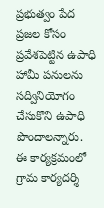ప్రభుత్వం పేద ప్రజల కోసం ప్రవేశపెట్టిన ఉపాధి హామీ పనులను సద్వినియోగం చేసుకొని ఉపాధి పొందాలన్నారు. ఈ కార్యక్రమంలో గ్రామ కార్యదర్శి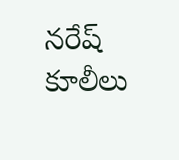నరేష్ కూలీలు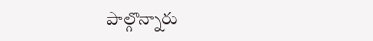పాల్గొన్నారు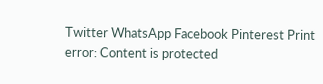Twitter WhatsApp Facebook Pinterest Print
error: Content is protected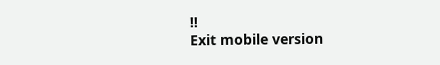!!
Exit mobile version